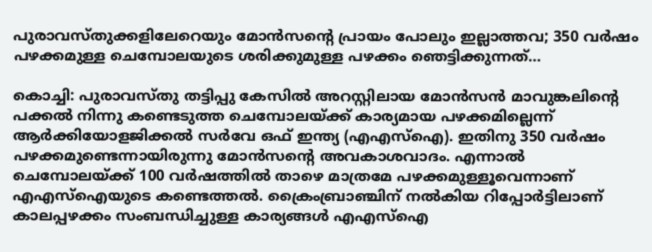പുരാവസ്തുക്കളിലേറെയും മോൻസന്‍റെ പ്രായം പോലും ഇല്ലാത്തവ; 350 വർഷം പഴക്കമുള്ള ചെമ്പോലയുടെ ശരിക്കുമുള്ള പഴക്കം ഞെട്ടിക്കുന്നത്…

കൊച്ചി: പുരാവസ്തു തട്ടിപ്പു കേസില്‍ അറസ്റ്റിലായ മോന്‍സൻ മാവുങ്കലിന്‍റെ പക്കല്‍ നിന്നു കണ്ടെടുത്ത ചെമ്പോലയ്ക്ക് കാര്യമായ പഴക്കമില്ലെന്ന് ആര്‍ക്കിയോളജിക്കല്‍ സര്‍വേ ഒഫ് ഇന്ത്യ (എഎസ്‌ഐ). ഇതിനു 350 വര്‍ഷം പഴക്കമുണ്ടെന്നായിരുന്നു മോന്‍സന്‍റെ അവകാശവാദം. എന്നാല്‍ ചെമ്പോലയ്ക്ക് 100 വര്‍ഷത്തില്‍ താഴെ മാത്രമേ പഴക്കമുള്ളൂവെന്നാണ് എഎസ്‌ഐയുടെ കണ്ടെത്തല്‍. ക്രൈംബ്രാഞ്ചിന് നല്‍കിയ റിപ്പോര്‍ട്ടിലാണ് കാലപ്പഴക്കം സംബന്ധിച്ചുള്ള കാര്യങ്ങൾ എഎസ്‌ഐ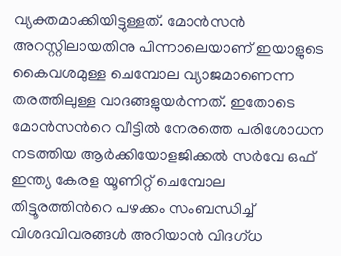വ്യക്തമാക്കിയിട്ടുള്ളത്. മോന്‍സൻ അറസ്റ്റിലായതിനു പിന്നാലെയാണ് ഇയാളുടെ കൈവശമുള്ള ചെമ്പോല വ്യാജമാണെന്ന തരത്തിലുള്ള വാദങ്ങളുയര്‍ന്നത്. ഇതോടെ മോന്‍സന്‍റെ വീട്ടില്‍ നേരത്തെ പരിശോധന നടത്തിയ ആര്‍ക്കിയോളജിക്കല്‍ സര്‍വേ ഒഫ് ഇന്ത്യ കേരള യൂണിറ്റ് ചെമ്പോല തിട്ടൂരത്തിന്‍റെ പഴക്കം സംബന്ധിച്ച് വിശദവിവരങ്ങള്‍ അറിയാന്‍ വിദഗ്ധ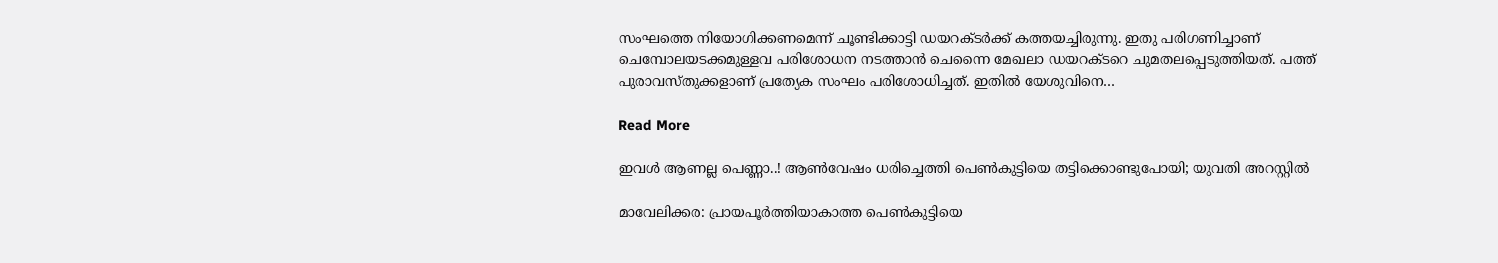സംഘത്തെ നിയോഗിക്കണമെന്ന് ചൂണ്ടിക്കാട്ടി ഡയറക്ടര്‍ക്ക് കത്തയച്ചിരുന്നു. ഇതു പരിഗണിച്ചാണ് ചെമ്പോലയടക്കമുള്ളവ പരിശോധന നടത്താന്‍ ചെന്നൈ മേഖലാ ഡയറക്ടറെ ചുമതലപ്പെടുത്തിയത്. പത്ത് പുരാവസ്തുക്കളാണ് പ്രത്യേക സംഘം പരിശോധിച്ചത്. ഇതില്‍ യേശുവിനെ…

Read More

ഇവള്‍ ആണല്ല പെണ്ണാ..! ആൺവേഷം ധരിച്ചെത്തി പെൺകുട്ടിയെ തട്ടിക്കൊണ്ടുപോയി; യുവതി അറസ്റ്റിൽ

മാവേലിക്കര: പ്രായപൂര്‍ത്തിയാകാത്ത പെണ്‍കുട്ടിയെ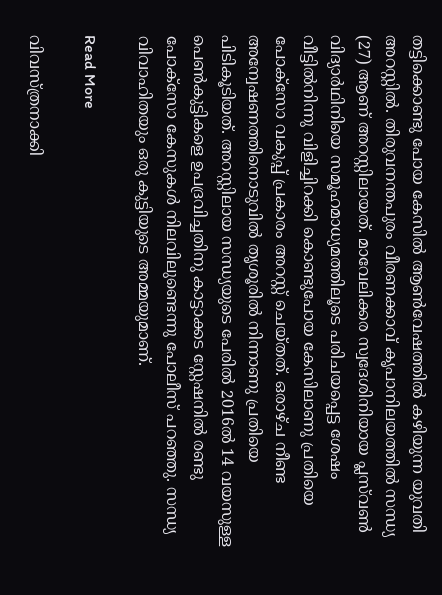തട്ടിക്കൊണ്ടു പോയ കേസില്‍ ആണ്‍വേഷത്തില്‍ കഴിയുന്ന യുവതി അറസ്റ്റിൽ. തിരുവനന്തപുരം വീരണക്കാവ് കൃപാനിലയത്തിൽ സന്ധ്യ (27) ആണ് അറസ്റ്റിലായത്. മാവേലിക്കര സ്വദേശിനിയായ പ്ലസ്‌വണ്‍ വിദ്യാര്‍ഥിനിയെ സമൂഹമാധ്യമത്തിലൂടെ പരിചയപ്പെട്ട ശേഷം വീട്ടില്‍നിന്നു വിളിച്ചിറക്കി കൊണ്ടുപോയ കേസിലാണു പ്രതിയെ പോക്‌സോ വകുപ്പ് പ്രകാരം അറസ്റ്റ് ചെയ്തത്. ഒരാഴ്ച നീണ്ട അന്വേഷണത്തിനൊടുവില്‍ തൃശൂരില്‍ നിന്നാണു പ്രതിയെ പിടികൂടിയത്. അറസ്റ്റിലായ സന്ധ്യയുടെ പേരിൽ 2016ല്‍ 14 വയസുള്ള പെണ്‍കുട്ടികളെ ഉപദ്രവിച്ചതിനു കാട്ടാക്കട സ്റ്റേഷനില്‍ രണ്ടു പോക്‌സോ കേസുകൾ നിലവിലുണ്ടെന്നു പോലീസ് പറഞ്ഞു. സന്ധ്യ വിവാഹിതയും ഒരു കുട്ടിയുടെ അമ്മയുമാണ്.

Read More

വിവസ്ത്രനാക്കി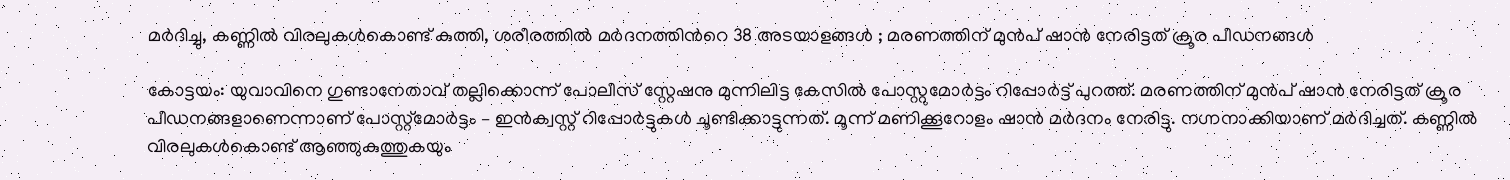മർദിച്ചു, കണ്ണില്‍ വിരലുകള്‍കൊണ്ട് കുത്തി, ശരീരത്തിൽ മര്‍ദനത്തിന്‍റെ 38 അടയാളങ്ങള്‍ ; മരണത്തിന് മുന്‍പ് ഷാന്‍ നേരിട്ടത് ക്രൂര പീഡനങ്ങൾ

കോട്ടയം: യുവാവിനെ ഗുണ്ടാനേതാവ് തല്ലിക്കൊന്ന് പോലീസ് സ്റ്റേഷനു മുന്നിലിട്ട കേസിൽ പോസ്റ്റുമോർട്ടം റിപ്പോർട്ട് പുറത്ത്. മരണത്തിന് മുന്‍പ് ഷാന്‍ നേരിട്ടത് ക്രൂര പീഡനങ്ങളാണെന്നാണ് പോസ്റ്റ്‌മോര്‍ട്ടം – ഇന്‍ക്വസ്റ്റ് റിപ്പോര്‍ട്ടുകള്‍ ചൂണ്ടിക്കാട്ടുന്നത്. മൂന്ന് മണിക്കൂറോളം ഷാന്‍ മര്‍ദനം നേരിട്ടു. നഗ്നനാക്കിയാണ് മര്‍ദിച്ചത്. കണ്ണില്‍ വിരലുകള്‍കൊണ്ട് ആഞ്ഞുകുത്തുകയും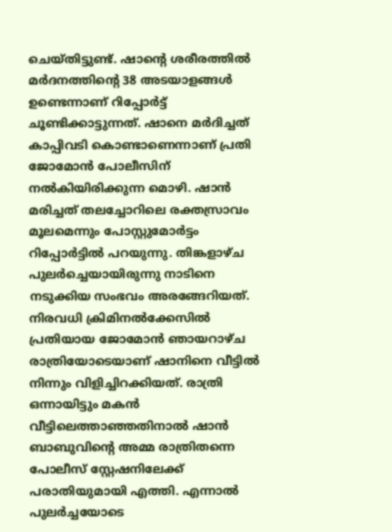ചെയ്തിട്ടുണ്ട്. ഷാന്‍റെ ശരീരത്തിൽ മര്‍ദനത്തിന്‍റെ 38 അടയാളങ്ങള്‍ ഉണ്ടെന്നാണ് റിപ്പോര്‍ട്ട് ചൂണ്ടിക്കാട്ടുന്നത്. ഷാനെ മർദിച്ചത് കാപ്പിവടി കൊണ്ടാണെന്നാണ് പ്രതി ജോമോന്‍ പോലീസിന് നല്‍കിയിരിക്കുന്ന മൊഴി. ഷാന്‍ മരിച്ചത് തലച്ചോറിലെ രക്തസ്രാവം മൂലമെന്നും പോസ്റ്റുമോർട്ടം റിപ്പോർട്ടിൽ പറയുന്നു. തിങ്കളാഴ്ച പുലർച്ചെയായിരുന്നു നാടിനെ നടുക്കിയ സംഭവം അരങ്ങേറിയത്. നിരവധി ക്രിമിനൽക്കേസിൽ പ്രതിയായ ജോമോൻ ഞായറാഴ്ച രാത്രിയോടെയാണ് ഷാനിനെ വീട്ടിൽ നിന്നും വിളിച്ചിറക്കിയത്. രാത്രി ഒന്നായിട്ടും മകൻ വീട്ടിലെത്താഞ്ഞതിനാൽ ഷാൻ ബാബുവിന്‍റെ അമ്മ രാത്രിതന്നെ പോലീസ് സ്റ്റേഷനിലേക്ക് പരാതിയുമായി എത്തി. എന്നാൽ പുലർച്ചയോടെ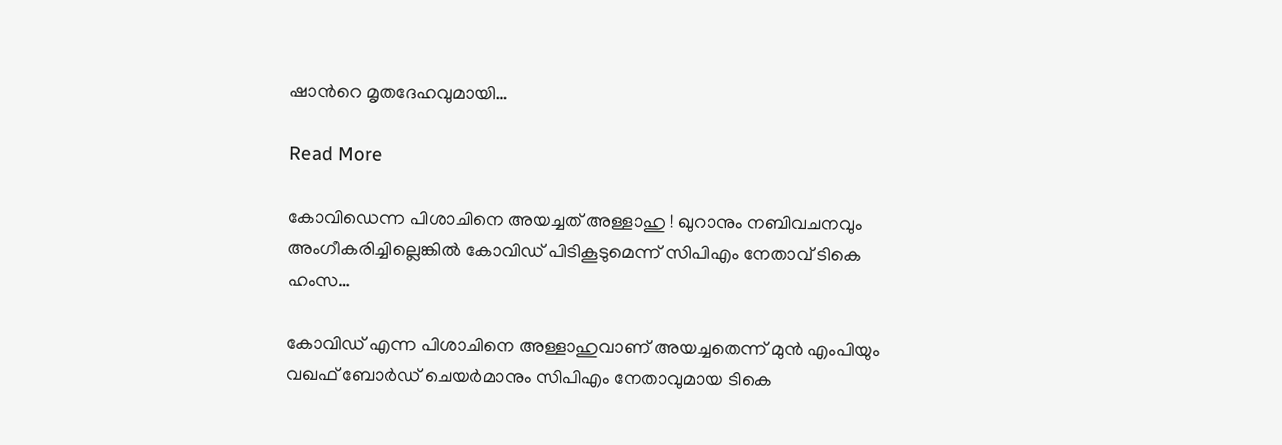ഷാന്‍റെ മൃതദേഹവുമായി…

Read More

കോവിഡെന്ന പിശാചിനെ അയച്ചത് അള്ളാഹു ! ഖുറാനും നബിവചനവും അംഗീകരിച്ചില്ലെങ്കില്‍ കോവിഡ് പിടികൂടുമെന്ന് സിപിഎം നേതാവ് ടികെ ഹംസ…

കോവിഡ് എന്ന പിശാചിനെ അള്ളാഹുവാണ് അയച്ചതെന്ന് മുന്‍ എംപിയും വഖഫ് ബോര്‍ഡ് ചെയര്‍മാനും സിപിഎം നേതാവുമായ ടികെ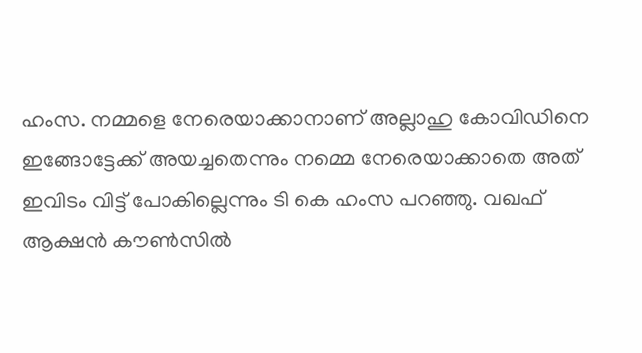ഹംസ. നമ്മളെ നേരെയാക്കാനാണ് അല്ലാഹു കോവിഡിനെ ഇങ്ങോട്ടേക്ക് അയച്ചതെന്നും നമ്മെ നേരെയാക്കാതെ അത് ഇവിടം വിട്ട് പോകില്ലെന്നും ടി കെ ഹംസ പറഞ്ഞു. വഖഫ് ആക്ഷന്‍ കൗണ്‍സില്‍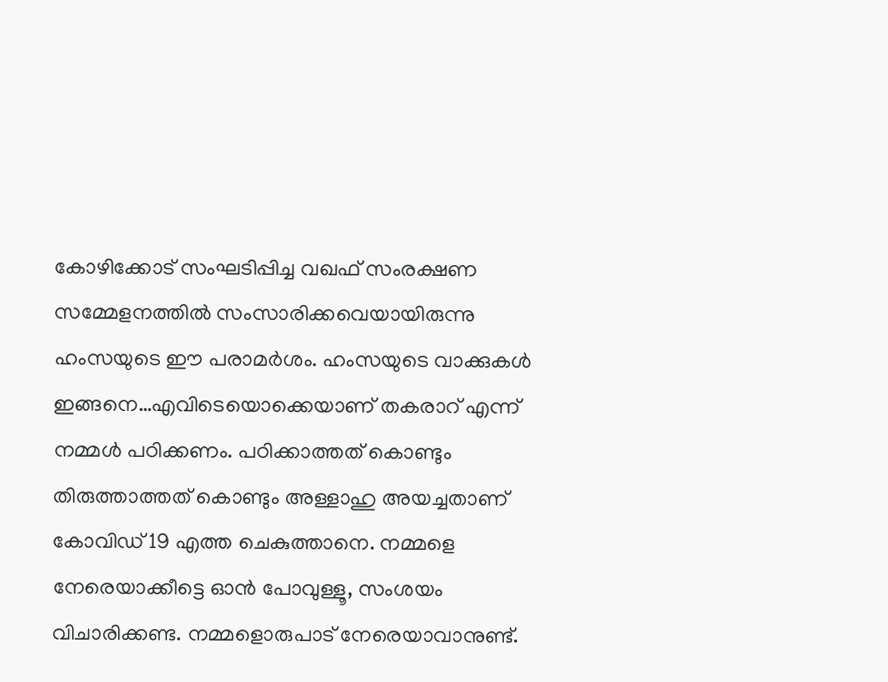കോഴിക്കോട് സംഘടിപ്പിച്ച വഖഫ് സംരക്ഷണ സമ്മേളനത്തില്‍ സംസാരിക്കവെയായിരുന്നു ഹംസയുടെ ഈ പരാമര്‍ശം. ഹംസയുടെ വാക്കുകള്‍ ഇങ്ങനെ…എവിടെയൊക്കെയാണ് തകരാറ് എന്ന് നമ്മള്‍ പഠിക്കണം. പഠിക്കാത്തത് കൊണ്ടും തിരുത്താത്തത് കൊണ്ടും അള്ളാഹു അയച്ചതാണ് കോവിഡ് 19 എത്ത ചെകുത്താനെ. നമ്മളെ നേരെയാക്കീട്ടെ ഓന്‍ പോവുള്ളൂ, സംശയം വിചാരിക്കണ്ട. നമ്മളൊരുപാട് നേരെയാവാനുണ്ട്.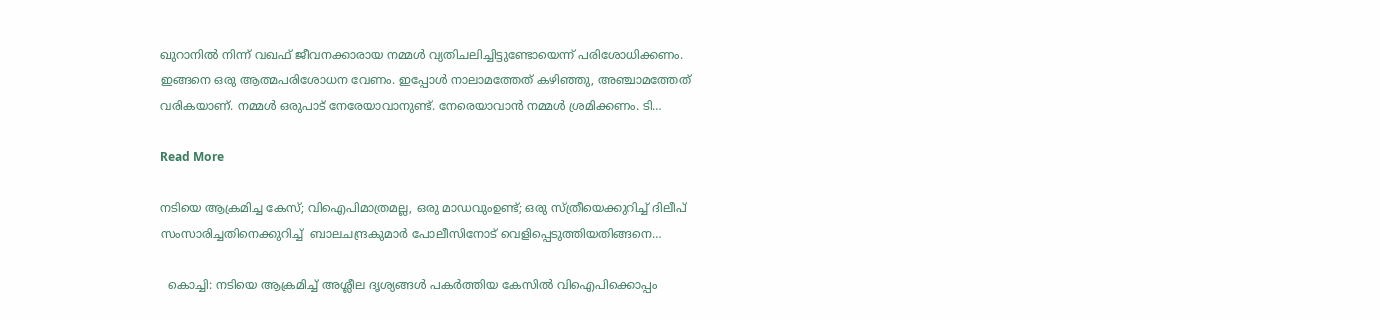ഖുറാനില്‍ നിന്ന് വഖഫ് ജീവനക്കാരായ നമ്മള്‍ വ്യതിചലിച്ചിട്ടുണ്ടോയെന്ന് പരിശോധിക്കണം. ഇങ്ങനെ ഒരു ആത്മപരിശോധന വേണം. ഇപ്പോള്‍ നാലാമത്തേത് കഴിഞ്ഞു, അഞ്ചാമത്തേത് വരികയാണ്. നമ്മള്‍ ഒരുപാട് നേരേയാവാനുണ്ട്. നേരെയാവാന്‍ നമ്മള്‍ ശ്രമിക്കണം. ടി…

Read More

നടിയെ ആക്രമിച്ച കേസ്; വിഐപിമാത്രമല്ല, ഒരു മാഡവുംഉണ്ട്; ഒരു സ്ത്രീയെക്കുറിച്ച് ദിലീപ്  സംസാരിച്ചതിനെക്കുറിച്ച്  ബാലചന്ദ്രകുമാർ പോലീസിനോട് വെളിപ്പെടുത്തിയതിങ്ങനെ…

  കൊച്ചി: നടിയെ ആക്രമിച്ച് അശ്ലീല ദൃശ്യങ്ങള്‍ പകര്‍ത്തിയ കേസില്‍ വിഐപിക്കൊപ്പം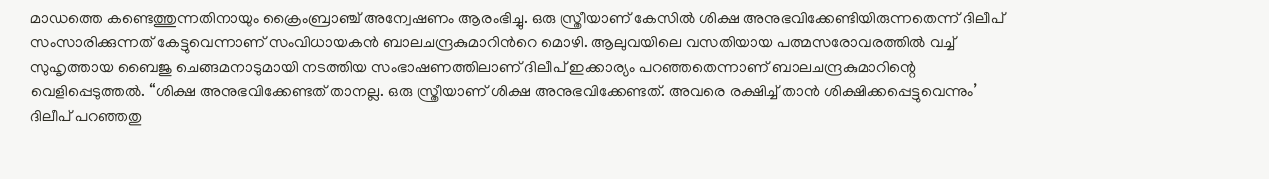മാഡത്തെ കണ്ടെത്തുന്നതിനായും ക്രൈംബ്രാഞ്ച് അന്വേഷണം ആരംഭിച്ചു. ഒരു സ്ത്രീയാണ് കേസില്‍ ശിക്ഷ അനുഭവിക്കേണ്ടിയിരുന്നതെന്ന് ദിലീപ് സംസാരിക്കുന്നത് കേട്ടുവെന്നാണ് സംവിധായകന്‍ ബാലചന്ദ്രകുമാറിന്‍റെ മൊഴി. ആലുവയിലെ വസതിയായ പത്മസരോവരത്തില്‍ വച്ച് സുഹൃത്തായ ബൈജു ചെങ്ങമനാടുമായി നടത്തിയ സംഭാഷണത്തിലാണ് ദിലീപ് ഇക്കാര്യം പറഞ്ഞതെന്നാണ് ബാലചന്ദ്രകുമാറിന്റെ വെളിപ്പെടുത്തല്‍. “ശിക്ഷ അനുഭവിക്കേണ്ടത് താനല്ല. ഒരു സ്ത്രീയാണ് ശിക്ഷ അനുഭവിക്കേണ്ടത്. അവരെ രക്ഷിച്ച് താന്‍ ശിക്ഷിക്കപ്പെട്ടുവെന്നും’ ദിലീപ് പറഞ്ഞതു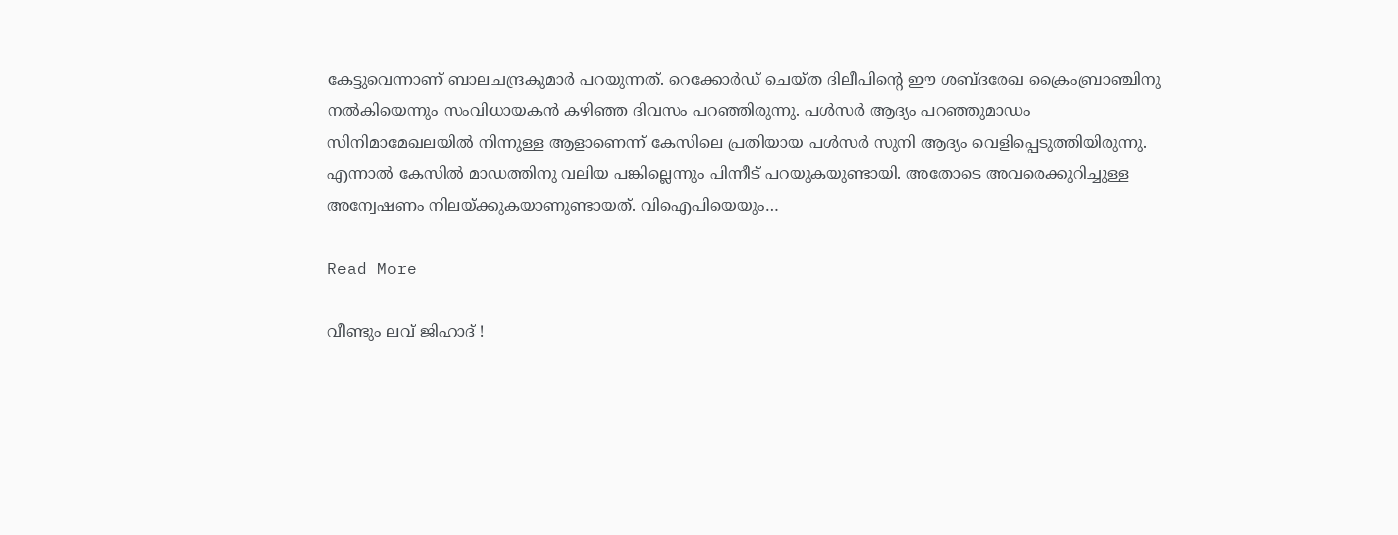കേട്ടുവെന്നാണ് ബാലചന്ദ്രകുമാര്‍ പറയുന്നത്. റെക്കോര്‍ഡ് ചെയ്ത ദിലീപിന്‍റെ ഈ ശബ്ദരേഖ ക്രൈംബ്രാഞ്ചിനു നല്‍കിയെന്നും സംവിധായകന്‍ കഴിഞ്ഞ ദിവസം പറഞ്ഞിരുന്നു. പള്‍സര്‍ ആദ്യം പറഞ്ഞുമാഡം സിനിമാമേഖലയില്‍ നിന്നുള്ള ആളാണെന്ന് കേസിലെ പ്രതിയായ പള്‍സര്‍ സുനി ആദ്യം വെളിപ്പെടുത്തിയിരുന്നു. എന്നാല്‍ കേസില്‍ മാഡത്തിനു വലിയ പങ്കില്ലെന്നും പിന്നീട് പറയുകയുണ്ടായി. അതോടെ അവരെക്കുറിച്ചുള്ള അന്വേഷണം നിലയ്ക്കുകയാണുണ്ടായത്. വിഐപിയെയും…

Read More

വീണ്ടും ലവ് ജിഹാദ് !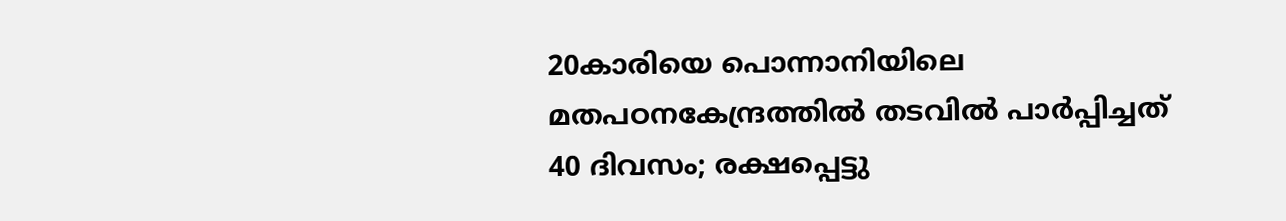20കാരിയെ പൊന്നാനിയിലെ മതപഠനകേന്ദ്രത്തില്‍ തടവില്‍ പാര്‍പ്പിച്ചത് 40 ദിവസം; രക്ഷപ്പെട്ടു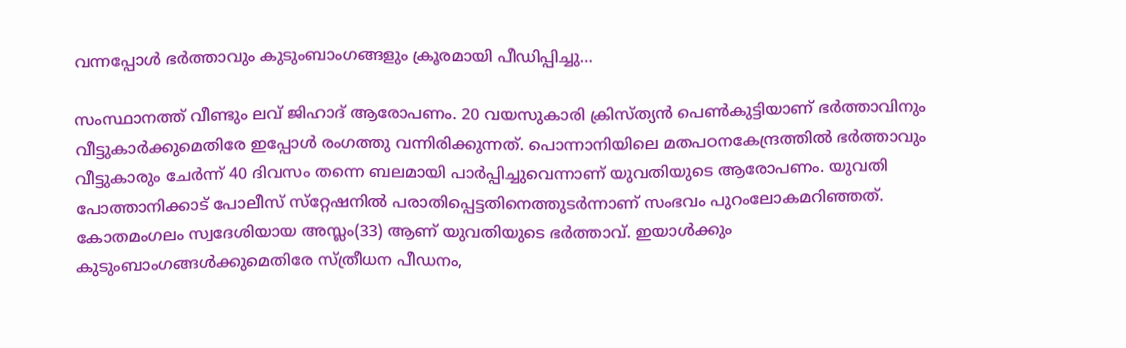വന്നപ്പോള്‍ ഭര്‍ത്താവും കുടുംബാംഗങ്ങളും ക്രൂരമായി പീഡിപ്പിച്ചു…

സംസ്ഥാനത്ത് വീണ്ടും ലവ് ജിഹാദ് ആരോപണം. 20 വയസുകാരി ക്രിസ്ത്യന്‍ പെണ്‍കുട്ടിയാണ് ഭര്‍ത്താവിനും വീട്ടുകാര്‍ക്കുമെതിരേ ഇപ്പോള്‍ രംഗത്തു വന്നിരിക്കുന്നത്. പൊന്നാനിയിലെ മതപഠനകേന്ദ്രത്തില്‍ ഭര്‍ത്താവും വീട്ടുകാരും ചേര്‍ന്ന് 40 ദിവസം തന്നെ ബലമായി പാര്‍പ്പിച്ചുവെന്നാണ് യുവതിയുടെ ആരോപണം. യുവതി പോത്താനിക്കാട് പോലീസ് സ്‌റ്റേഷനില്‍ പരാതിപ്പെട്ടതിനെത്തുടര്‍ന്നാണ് സംഭവം പുറംലോകമറിഞ്ഞത്. കോതമംഗലം സ്വദേശിയായ അസ്ലം(33) ആണ് യുവതിയുടെ ഭര്‍ത്താവ്. ഇയാള്‍ക്കും കുടുംബാംഗങ്ങള്‍ക്കുമെതിരേ സ്ത്രീധന പീഡനം,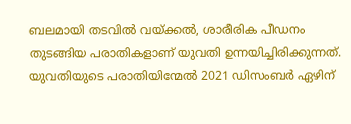ബലമായി തടവില്‍ വയ്ക്കല്‍, ശാരീരിക പീഡനം തുടങ്ങിയ പരാതികളാണ് യുവതി ഉന്നയിച്ചിരിക്കുന്നത്. യുവതിയുടെ പരാതിയിന്മേല്‍ 2021 ഡിസംബര്‍ ഏഴിന്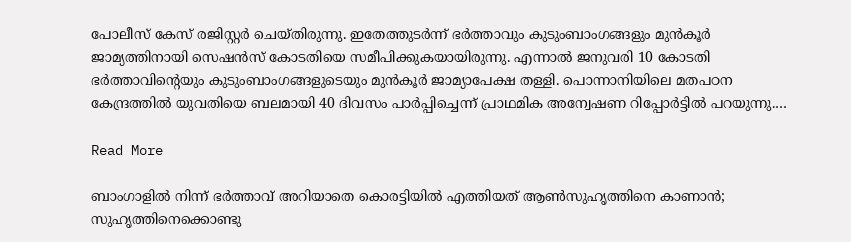പോലീസ് കേസ് രജിസ്റ്റര്‍ ചെയ്തിരുന്നു. ഇതേത്തുടര്‍ന്ന് ഭര്‍ത്താവും കുടുംബാംഗങ്ങളും മുന്‍കൂര്‍ ജാമ്യത്തിനായി സെഷന്‍സ് കോടതിയെ സമീപിക്കുകയായിരുന്നു. എന്നാല്‍ ജനുവരി 10 കോടതി ഭര്‍ത്താവിന്റെയും കുടുംബാംഗങ്ങളുടെയും മുന്‍കൂര്‍ ജാമ്യാപേക്ഷ തള്ളി. പൊന്നാനിയിലെ മതപഠന കേന്ദ്രത്തില്‍ യുവതിയെ ബലമായി 40 ദിവസം പാര്‍പ്പിച്ചെന്ന് പ്രാഥമിക അന്വേഷണ റിപ്പോര്‍ട്ടില്‍ പറയുന്നു.…

Read More

ബാംഗാളിൽ നിന്ന് ഭർത്താവ് അറിയാതെ കൊരട്ടിയിൽ എത്തിയത് ആൺസുഹൃത്തിനെ കാണാൻ; സുഹൃത്തിനെക്കൊണ്ടു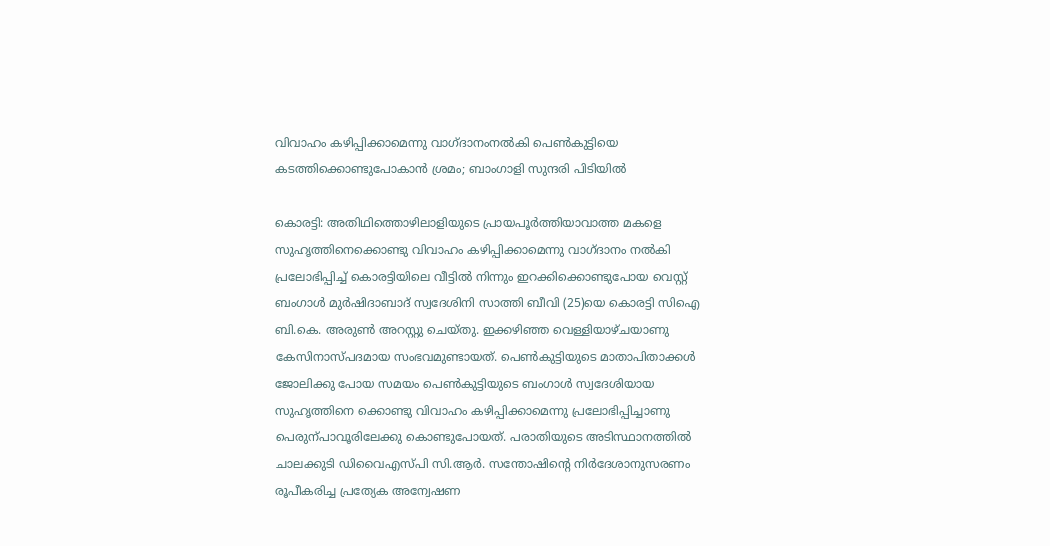വിവാഹം കഴിപ്പിക്കാമെന്നു വാഗ്ദാനംനൽകി പെൺകുട്ടിയെ കടത്തിക്കൊണ്ടുപോകാൻ ശ്രമം; ബാംഗാളി സുന്ദരി പിടിയിൽ

കൊരട്ടി: അതിഥിത്തൊഴിലാളിയുടെ പ്രായപൂർത്തിയാവാത്ത മകളെ സുഹൃത്തിനെക്കൊണ്ടു വിവാഹം കഴിപ്പിക്കാമെന്നു വാഗ്ദാനം നൽകി പ്രലോഭിപ്പിച്ച് കൊരട്ടിയിലെ വീട്ടിൽ നിന്നും ഇറക്കിക്കൊണ്ടുപോയ വെസ്റ്റ് ബംഗാൾ മുർഷിദാബാദ് സ്വദേശിനി സാത്തി ബീവി (25)യെ കൊരട്ടി സിഐ ബി.കെ. അരുണ്‍ അറസ്റ്റു ചെയ്തു. ഇക്കഴിഞ്ഞ വെള്ളിയാഴ്ചയാണു കേസിനാസ്പദമായ സംഭവമുണ്ടായത്. പെണ്‍കുട്ടിയുടെ മാതാപിതാക്കൾ ജോലിക്കു പോയ സമയം പെണ്‍കുട്ടിയുടെ ബംഗാൾ സ്വദേശിയായ സുഹൃത്തിനെ ക്കൊണ്ടു വിവാഹം കഴിപ്പിക്കാമെന്നു പ്രലോഭിപ്പിച്ചാണു പെരുന്പാവൂരിലേക്കു കൊണ്ടുപോയത്. പരാതിയുടെ അടിസ്ഥാനത്തിൽ ചാലക്കുടി ഡിവൈഎസ്പി സി.ആർ. സന്തോഷിന്‍റെ നിർദേശാനുസരണം രൂപീകരിച്ച പ്രത്യേക അന്വേഷണ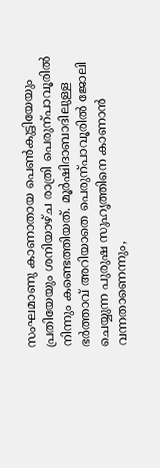സംഘമാണു കാണാതായ പെണ്‍കുട്ടിയേയും പ്രതിയേയും ശനിയാഴ്ച രാത്രി പെരുന്പാവൂരിൽ നിന്നും കണ്ടെത്തിയത്. മൂർഷിദാബാദിലുള്ള ഭർത്താവ് അറിയാതെ പെരുന്പാവൂരിൽ ജോലി ചെയ്യുന്ന പുരുഷ സുഹൃത്തിനെ കാണാൻ വന്നതാണെന്നും,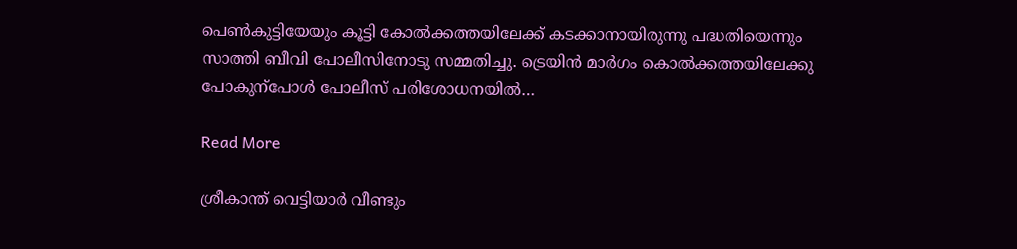പെണ്‍കുട്ടിയേയും കൂട്ടി കോൽക്കത്തയിലേക്ക് കടക്കാനായിരുന്നു പദ്ധതിയെന്നും സാത്തി ബീവി പോലീസിനോടു സമ്മതിച്ചു. ട്രെയിൻ മാർഗം കൊൽക്കത്തയിലേക്കു പോകുന്പോൾ പോലീസ് പരിശോധനയിൽ…

Read More

ശ്രീകാന്ത് വെട്ടിയാര്‍ വീണ്ടും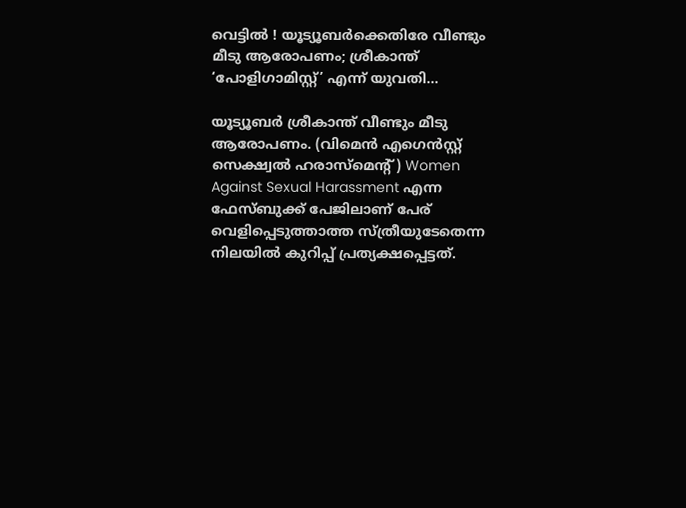വെട്ടില്‍ ! യൂട്യൂബര്‍ക്കെതിരേ വീണ്ടും മീടു ആരോപണം; ശ്രീകാന്ത് ‘പോളിഗാമിസ്റ്റ്’ എന്ന് യുവതി…

യൂട്യൂബര്‍ ശ്രീകാന്ത് വീണ്ടും മീടു ആരോപണം. (വിമെന്‍ എഗെന്‍സ്റ്റ് സെക്ഷ്വല്‍ ഹരാസ്‌മെന്റ്) Women Against Sexual Harassment എന്ന ഫേസ്ബുക്ക് പേജിലാണ് പേര് വെളിപ്പെടുത്താത്ത സ്ത്രീയുടേതെന്ന നിലയില്‍ കുറിപ്പ് പ്രത്യക്ഷപ്പെട്ടത്.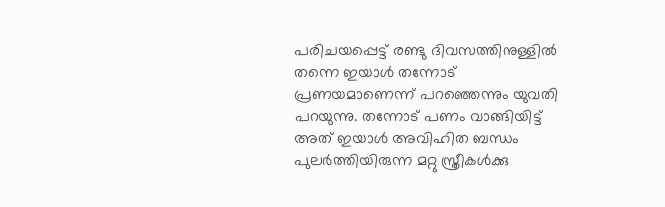പരിചയപ്പെട്ട് രണ്ടു ദിവസത്തിനുള്ളില്‍ തന്നെ ഇയാള്‍ തന്നോട് പ്രണയമാണെന്ന് പറഞ്ഞെന്നും യുവതി പറയുന്നു. തന്നോട് പണം വാങ്ങിയിട്ട് അത് ഇയാള്‍ അവിഹിത ബന്ധം പുലര്‍ത്തിയിരുന്ന മറ്റു സ്ത്രീകള്‍ക്കു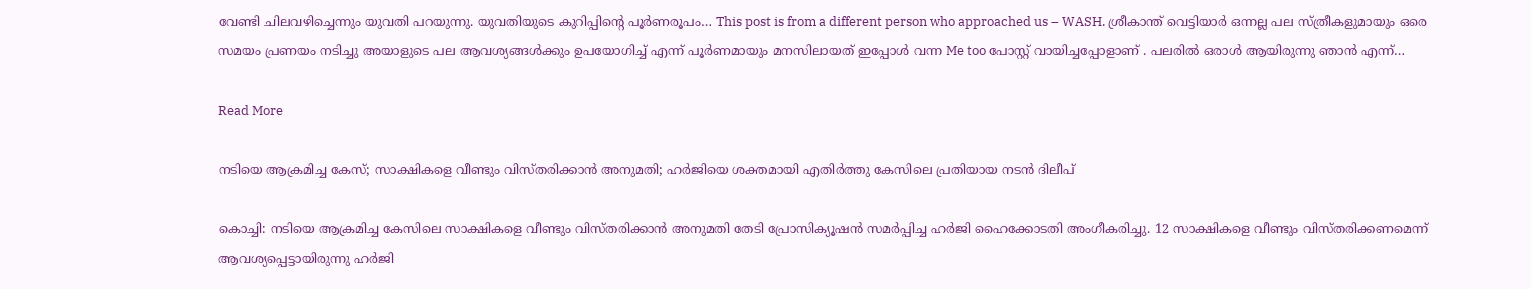വേണ്ടി ചിലവഴിച്ചെന്നും യുവതി പറയുന്നു. യുവതിയുടെ കുറിപ്പിന്റെ പൂര്‍ണരൂപം… This post is from a different person who approached us – WASH. ശ്രീകാന്ത് വെട്ടിയാർ ഒന്നല്ല പല സ്ത്രീകളുമായും ഒരെ സമയം പ്രണയം നടിച്ചു അയാളുടെ പല ആവശ്യങ്ങൾക്കും ഉപയോഗിച്ച് എന്ന് പൂർണമായും മനസിലായത് ഇപ്പോൾ വന്ന Me too പോസ്റ്റ് വായിച്ചപ്പോളാണ് . പലരിൽ ഒരാൾ ആയിരുന്നു ഞാൻ എന്ന്…

Read More

നടിയെ ആക്രമിച്ച കേസ്; സാക്ഷികളെ വീണ്ടും വിസ്തരിക്കാൻ അനുമതി; ഹർജിയെ ശക്തമായി എതിർത്തു കേസിലെ പ്രതിയായ നടൻ ദിലീപ്

കൊച്ചി: നടിയെ ആക്രമിച്ച കേസിലെ സാക്ഷികളെ വീണ്ടും വിസ്തരിക്കാൻ അനുമതി തേടി പ്രോസിക്യൂഷൻ സമർപ്പിച്ച ഹർജി ഹൈക്കോടതി അംഗീകരിച്ചു. 12 സാക്ഷികളെ വീണ്ടും വിസ്തരിക്കണമെന്ന് ആവശ്യപ്പെട്ടായിരുന്നു ഹർജി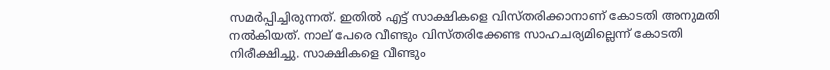സമർപ്പിച്ചിരുന്നത്. ഇതിൽ എട്ട് സാക്ഷികളെ വിസ്തരിക്കാനാണ് കോടതി അനുമതി നൽകിയത്. നാല് പേരെ വീണ്ടും വിസ്തരിക്കേണ്ട സാഹചര്യമില്ലെന്ന് കോടതി നിരീക്ഷിച്ചു. സാക്ഷികളെ വീണ്ടും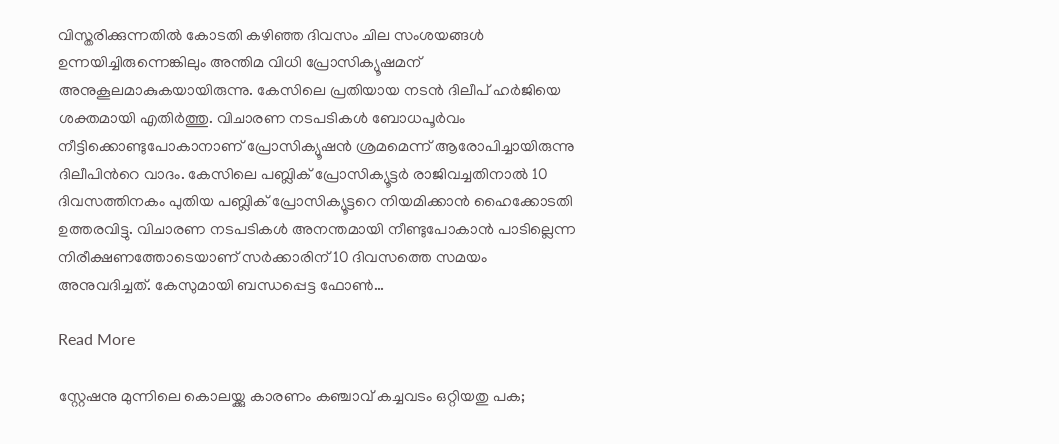വിസ്തരിക്കുന്നതിൽ കോടതി കഴിഞ്ഞ ദിവസം ചില സംശയങ്ങൾ ഉന്നയിച്ചിരുന്നെങ്കിലും അന്തിമ വിധി പ്രോസിക്യൂഷമന് അനുകൂലമാകുകയായിരുന്നു. കേസിലെ പ്രതിയായ നടൻ ദിലീപ് ഹർജിയെ ശക്തമായി എതിർത്തു. വിചാരണ നടപടികൾ ബോധപൂർവം നീട്ടിക്കൊണ്ടുപോകാനാണ് പ്രോസിക്യൂഷൻ ശ്രമമെന്ന് ആരോപിച്ചായിരുന്നു ദിലീപിന്‍റെ വാദം. കേസിലെ പബ്ലിക് പ്രോസിക്യൂട്ടർ രാജിവച്ചതിനാൽ 10 ദിവസത്തിനകം പുതിയ പബ്ലിക് പ്രോസിക്യൂട്ടറെ നിയമിക്കാൻ ഹൈക്കോടതി ഉത്തരവിട്ടു. വിചാരണ നടപടികൾ അനന്തമായി നീണ്ടുപോകാൻ പാടില്ലെന്ന നിരീക്ഷണത്തോടെയാണ് സർക്കാരിന് 10 ദിവസത്തെ സമയം അനുവദിച്ചത്. കേസുമായി ബന്ധപ്പെട്ട ഫോണ്‍…

Read More

സ്റ്റേഷനു മുന്നിലെ കൊലയ്ക്കു കാരണം കഞ്ചാവ് കച്ചവടം ഒറ്റിയതു പക;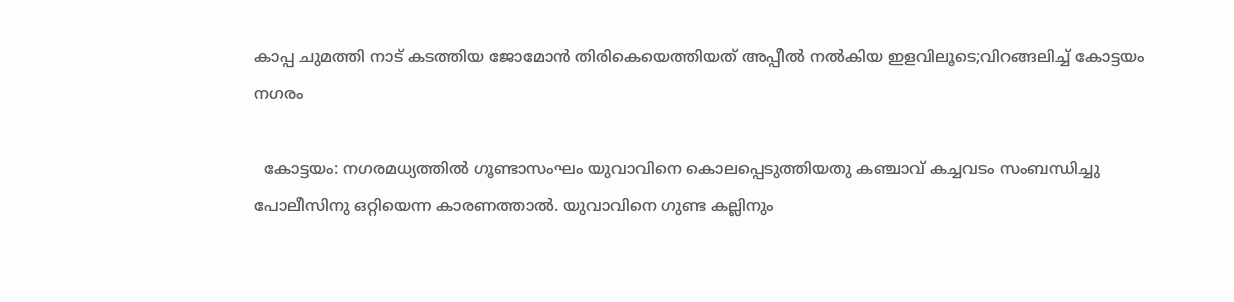കാപ്പ ചുമത്തി നാട് കടത്തിയ ജോമോൻ തിരികെയെത്തിയത് അപ്പീൽ നൽകിയ ഇളവിലൂടെ;വിറങ്ങലിച്ച് കോട്ടയം നഗരം

  കോട്ടയം: നഗരമധ്യത്തിൽ ഗൂണ്ടാസംഘം യുവാവിനെ കൊലപ്പെടുത്തിയതു കഞ്ചാവ് കച്ചവടം സംബന്ധിച്ചു പോലീസിനു ഒറ്റിയെന്ന കാരണത്താൽ. യുവാവിനെ ഗുണ്ട കല്ലിനും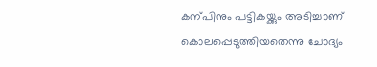കന്പിനും പട്ടികയ്ക്കും അടിച്ചാണ് കൊലപ്പെടുത്തിയതെന്നു ചോദ്യം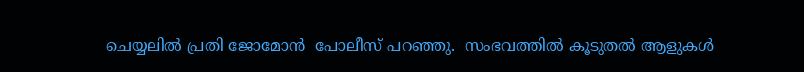ചെയ്യലിൽ പ്രതി ജോമോൻ  പോലീസ് പറഞ്ഞു.  സംഭവത്തിൽ കൂടുതൽ ആളുകൾ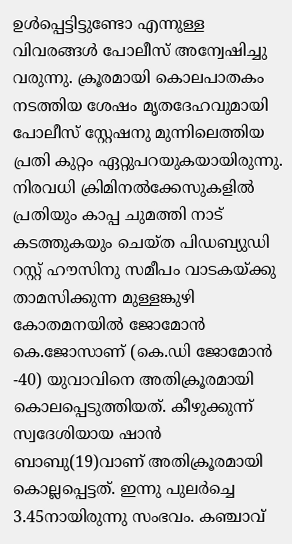ഉൾപ്പെട്ടിട്ടുണ്ടോ എന്നുള്ള വിവരങ്ങൾ പോലീസ് അന്വേഷിച്ചു വരുന്നു. ക്രൂരമായി കൊലപാതകം നടത്തിയ ശേഷം മൃതദേഹവുമായി പോലീസ് സ്റ്റേഷനു മുന്നിലെത്തിയ പ്രതി കുറ്റം ഏറ്റുപറയുകയായിരുന്നു. നിരവധി ക്രിമിനൽക്കേസുകളിൽ പ്രതിയും കാപ്പ ചുമത്തി നാട് കടത്തുകയും ചെയ്ത പിഡബ്യുഡി റസ്റ്റ് ഹൗസിനു സമീപം വാടകയ്ക്കു താമസിക്കുന്ന മുള്ളങ്കുഴി കോതമനയിൽ ജോമോൻ കെ.ജോസാണ് (കെ.ഡി ജോമോൻ -40) യുവാവിനെ അതിക്രൂരമായി കൊലപ്പെടുത്തിയത്. കീഴുക്കുന്ന് സ്വദേശിയായ ഷാൻ ബാബു(19)വാണ് അതിക്രൂരമായി കൊല്ലപ്പെട്ടത്. ഇന്നു പുലർച്ചെ 3.45നായിരുന്നു സംഭവം. കഞ്ചാവ്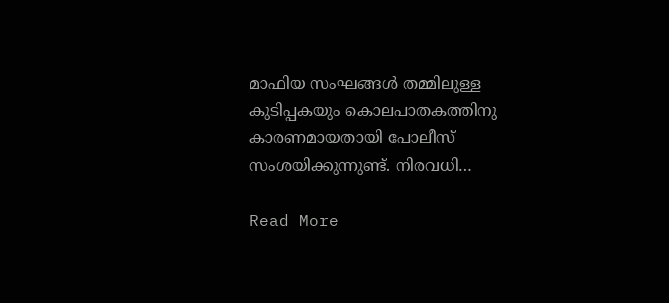മാഫിയ സംഘങ്ങൾ തമ്മിലുള്ള കുടിപ്പകയും കൊലപാതകത്തിനു കാരണമായതായി പോലീസ് സംശയിക്കുന്നുണ്ട്. നിരവധി…

Read More